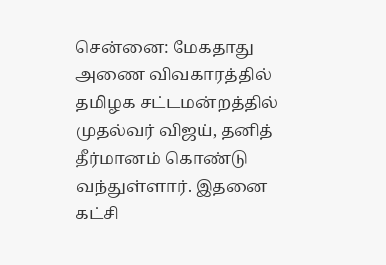சென்னை: மேகதாது அணை விவகாரத்தில் தமிழக சட்டமன்றத்தில் முதல்வர் விஜய், தனித் தீர்மானம் கொண்டு வந்துள்ளார். இதனை கட்சி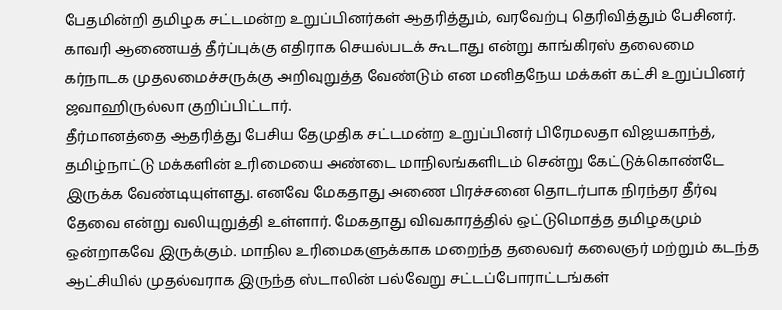பேதமின்றி தமிழக சட்டமன்ற உறுப்பினர்கள் ஆதரித்தும், வரவேற்பு தெரிவித்தும் பேசினர். காவரி ஆணையத் தீர்ப்புக்கு எதிராக செயல்படக் கூடாது என்று காங்கிரஸ் தலைமை கர்நாடக முதலமைச்சருக்கு அறிவுறுத்த வேண்டும் என மனிதநேய மக்கள் கட்சி உறுப்பினர் ஜவாஹிருல்லா குறிப்பிட்டார்.
தீர்மானத்தை ஆதரித்து பேசிய தேமுதிக சட்டமன்ற உறுப்பினர் பிரேமலதா விஜயகாந்த், தமிழ்நாட்டு மக்களின் உரிமையை அண்டை மாநிலங்களிடம் சென்று கேட்டுக்கொண்டே இருக்க வேண்டியுள்ளது. எனவே மேகதாது அணை பிரச்சனை தொடர்பாக நிரந்தர தீர்வு தேவை என்று வலியுறுத்தி உள்ளார். மேகதாது விவகாரத்தில் ஒட்டுமொத்த தமிழகமும் ஒன்றாகவே இருக்கும். மாநில உரிமைகளுக்காக மறைந்த தலைவர் கலைஞர் மற்றும் கடந்த ஆட்சியில் முதல்வராக இருந்த ஸ்டாலின் பல்வேறு சட்டப்போராட்டங்கள்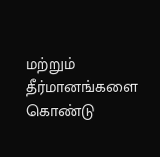மற்றும் தீர்மானங்களை கொண்டு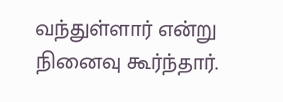வந்துள்ளார் என்று நினைவு கூர்ந்தார்.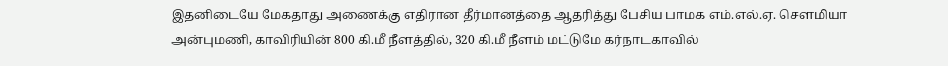இதனிடையே மேகதாது அணைக்கு எதிரான தீர்மானத்தை ஆதரித்து பேசிய பாமக எம்.எல்.ஏ. செளமியா அன்புமணி, காவிரியின் 800 கி.மீ நீளத்தில், 320 கி.மீ நீளம் மட்டுமே கர்நாடகாவில்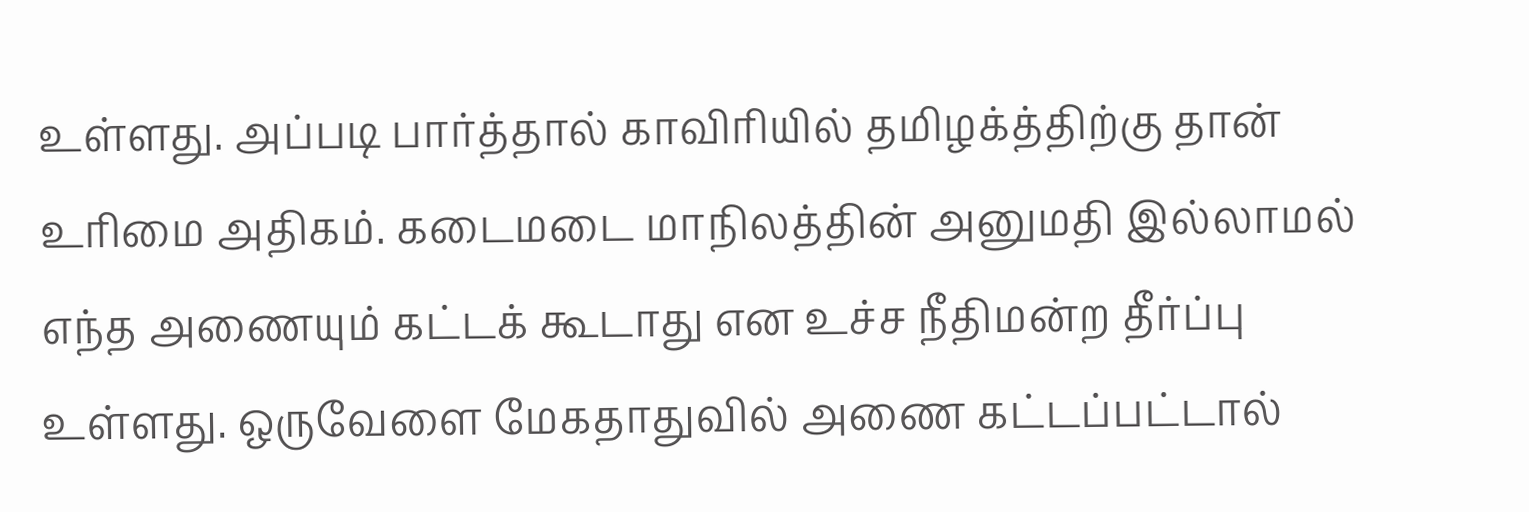உள்ளது. அப்படி பார்த்தால் காவிரியில் தமிழக்த்திற்கு தான் உரிமை அதிகம். கடைமடை மாநிலத்தின் அனுமதி இல்லாமல் எந்த அணையும் கட்டக் கூடாது என உச்ச நீதிமன்ற தீர்ப்பு உள்ளது. ஒருவேளை மேகதாதுவில் அணை கட்டப்பட்டால்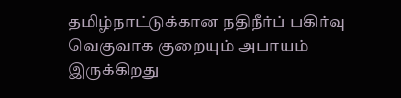தமிழ்நாட்டுக்கான நதிநீர்ப் பகிர்வு வெகுவாக குறையும் அபாயம் இருக்கிறது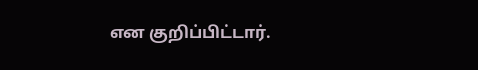என குறிப்பிட்டார்.